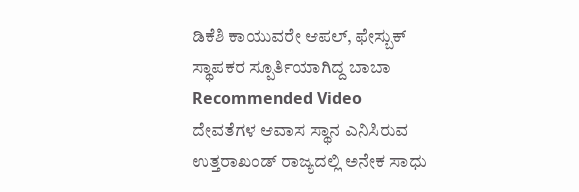ಡಿಕೆಶಿ ಕಾಯುವರೇ ಆಪಲ್, ಫೇಸ್ಬುಕ್ ಸ್ಥಾಪಕರ ಸ್ಪೂರ್ತಿಯಾಗಿದ್ದ ಬಾಬಾ
Recommended Video
ದೇವತೆಗಳ ಆವಾಸ ಸ್ಥಾನ ಎನಿಸಿರುವ ಉತ್ತರಾಖಂಡ್ ರಾಜ್ಯದಲ್ಲಿ ಅನೇಕ ಸಾಧು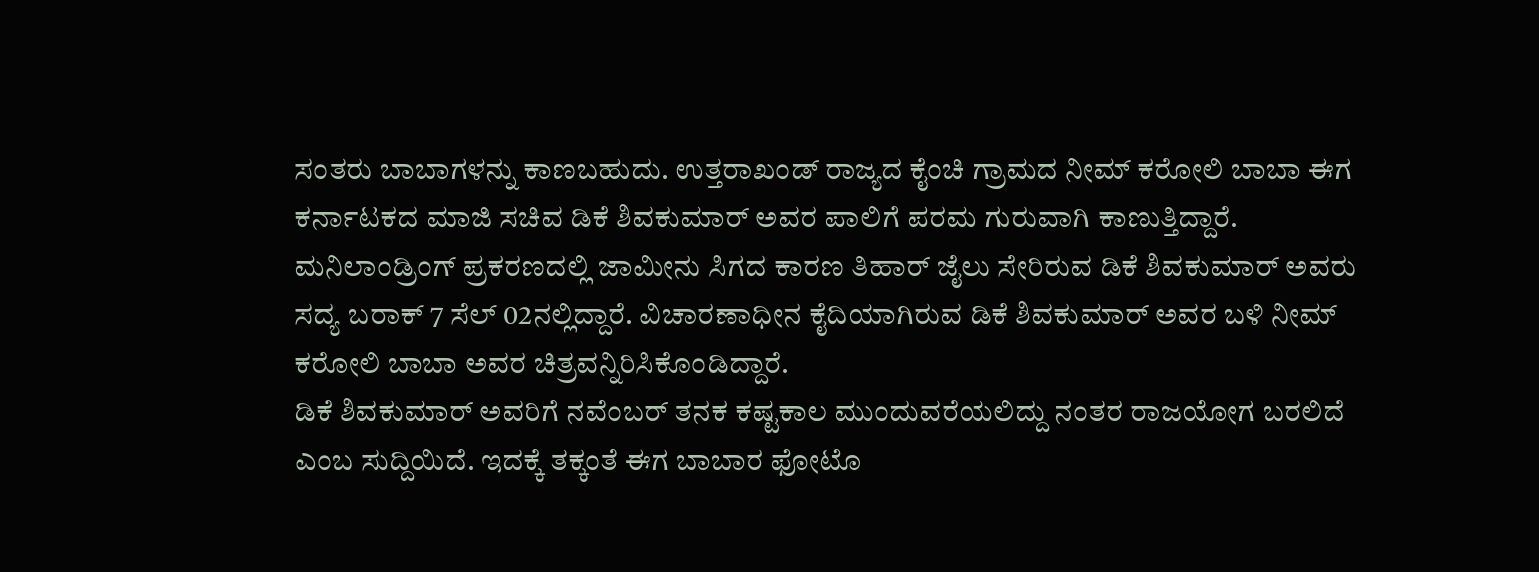ಸಂತರು ಬಾಬಾಗಳನ್ನು ಕಾಣಬಹುದು. ಉತ್ತರಾಖಂಡ್ ರಾಜ್ಯದ ಕೈಂಚಿ ಗ್ರಾಮದ ನೀಮ್ ಕರೋಲಿ ಬಾಬಾ ಈಗ ಕರ್ನಾಟಕದ ಮಾಜಿ ಸಚಿವ ಡಿಕೆ ಶಿವಕುಮಾರ್ ಅವರ ಪಾಲಿಗೆ ಪರಮ ಗುರುವಾಗಿ ಕಾಣುತ್ತಿದ್ದಾರೆ.
ಮನಿಲಾಂಡ್ರಿಂಗ್ ಪ್ರಕರಣದಲ್ಲಿ ಜಾಮೀನು ಸಿಗದ ಕಾರಣ ತಿಹಾರ್ ಜೈಲು ಸೇರಿರುವ ಡಿಕೆ ಶಿವಕುಮಾರ್ ಅವರು ಸದ್ಯ ಬರಾಕ್ 7 ಸೆಲ್ 02ನಲ್ಲಿದ್ದಾರೆ. ವಿಚಾರಣಾಧೀನ ಕೈದಿಯಾಗಿರುವ ಡಿಕೆ ಶಿವಕುಮಾರ್ ಅವರ ಬಳಿ ನೀಮ್ ಕರೋಲಿ ಬಾಬಾ ಅವರ ಚಿತ್ರವನ್ನಿರಿಸಿಕೊಂಡಿದ್ದಾರೆ.
ಡಿಕೆ ಶಿವಕುಮಾರ್ ಅವರಿಗೆ ನವೆಂಬರ್ ತನಕ ಕಷ್ಟಕಾಲ ಮುಂದುವರೆಯಲಿದ್ದು ನಂತರ ರಾಜಯೋಗ ಬರಲಿದೆ ಎಂಬ ಸುದ್ದಿಯಿದೆ. ಇದಕ್ಕೆ ತಕ್ಕಂತೆ ಈಗ ಬಾಬಾರ ಫೋಟೊ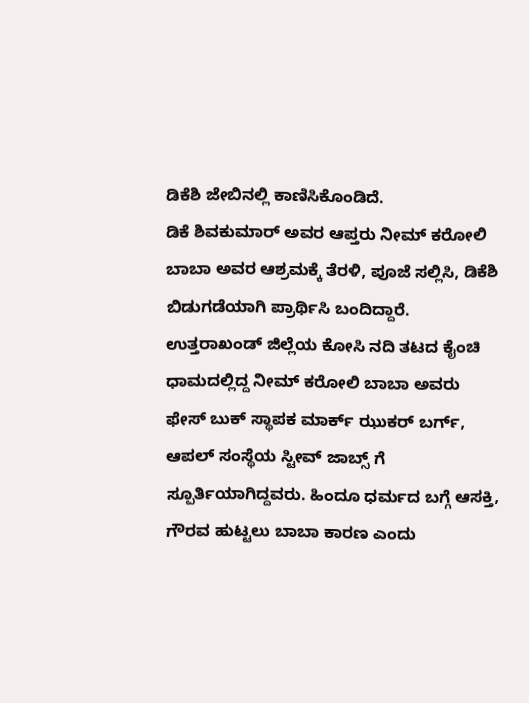ಡಿಕೆಶಿ ಜೇಬಿನಲ್ಲಿ ಕಾಣಿಸಿಕೊಂಡಿದೆ.
ಡಿಕೆ ಶಿವಕುಮಾರ್ ಅವರ ಆಪ್ತರು ನೀಮ್ ಕರೋಲಿ ಬಾಬಾ ಅವರ ಆಶ್ರಮಕ್ಕೆ ತೆರಳಿ, ಪೂಜೆ ಸಲ್ಲಿಸಿ, ಡಿಕೆಶಿ ಬಿಡುಗಡೆಯಾಗಿ ಪ್ರಾರ್ಥಿಸಿ ಬಂದಿದ್ದಾರೆ. ಉತ್ತರಾಖಂಡ್ ಜಿಲ್ಲೆಯ ಕೋಸಿ ನದಿ ತಟದ ಕೈಂಚಿ ಧಾಮದಲ್ಲಿದ್ದ ನೀಮ್ ಕರೋಲಿ ಬಾಬಾ ಅವರು ಫೇಸ್ ಬುಕ್ ಸ್ಥಾಪಕ ಮಾರ್ಕ್ ಝುಕರ್ ಬರ್ಗ್, ಆಪಲ್ ಸಂಸ್ಥೆಯ ಸ್ಟೀವ್ ಜಾಬ್ಸ್ ಗೆ ಸ್ಪೂರ್ತಿಯಾಗಿದ್ದವರು. ಹಿಂದೂ ಧರ್ಮದ ಬಗ್ಗೆ ಆಸಕ್ತಿ, ಗೌರವ ಹುಟ್ಟಲು ಬಾಬಾ ಕಾರಣ ಎಂದು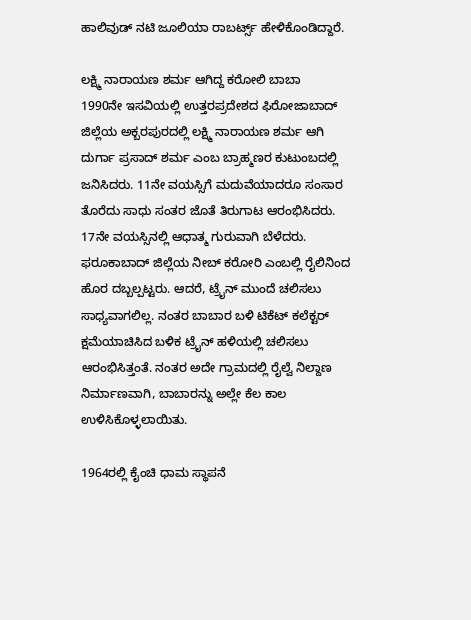ಹಾಲಿವುಡ್ ನಟಿ ಜೂಲಿಯಾ ರಾಬರ್ಟ್ಸ್ ಹೇಳಿಕೊಂಡಿದ್ದಾರೆ.

ಲಕ್ಷ್ಮಿ ನಾರಾಯಣ ಶರ್ಮ ಆಗಿದ್ದ ಕರೋಲಿ ಬಾಬಾ
1990ನೇ ಇಸವಿಯಲ್ಲಿ ಉತ್ತರಪ್ರದೇಶದ ಫಿರೋಜಾಬಾದ್ ಜಿಲ್ಲೆಯ ಅಕ್ಬರಪುರದಲ್ಲಿ ಲಕ್ಷ್ಮಿ ನಾರಾಯಣ ಶರ್ಮ ಆಗಿ ದುರ್ಗಾ ಪ್ರಸಾದ್ ಶರ್ಮ ಎಂಬ ಬ್ರಾಹ್ಮಣರ ಕುಟುಂಬದಲ್ಲಿ ಜನಿಸಿದರು. 11ನೇ ವಯಸ್ಸಿಗೆ ಮದುವೆಯಾದರೂ ಸಂಸಾರ ತೊರೆದು ಸಾಧು ಸಂತರ ಜೊತೆ ತಿರುಗಾಟ ಆರಂಭಿಸಿದರು. 17ನೇ ವಯಸ್ಸಿನಲ್ಲಿ ಆಧಾತ್ಮ ಗುರುವಾಗಿ ಬೆಳೆದರು. ಫರೂಕಾಬಾದ್ ಜಿಲ್ಲೆಯ ನೀಬ್ ಕರೋರಿ ಎಂಬಲ್ಲಿ ರೈಲಿನಿಂದ ಹೊರ ದಬ್ಬಲ್ಪಟ್ಟರು. ಆದರೆ, ಟ್ರೈನ್ ಮುಂದೆ ಚಲಿಸಲು ಸಾಧ್ಯವಾಗಲಿಲ್ಲ. ನಂತರ ಬಾಬಾರ ಬಳಿ ಟಿಕೆಟ್ ಕಲೆಕ್ಟರ್ ಕ್ಷಮೆಯಾಚಿಸಿದ ಬಳಿಕ ಟ್ರೈನ್ ಹಳಿಯಲ್ಲಿ ಚಲಿಸಲು ಆರಂಭಿಸಿತ್ತಂತೆ. ನಂತರ ಅದೇ ಗ್ರಾಮದಲ್ಲಿ ರೈಲ್ವೆ ನಿಲ್ದಾಣ ನಿರ್ಮಾಣವಾಗಿ, ಬಾಬಾರನ್ನು ಅಲ್ಲೇ ಕೆಲ ಕಾಲ ಉಳಿಸಿಕೊಳ್ಳಲಾಯಿತು.

1964ರಲ್ಲಿ ಕೈಂಚಿ ಧಾಮ ಸ್ಥಾಪನೆ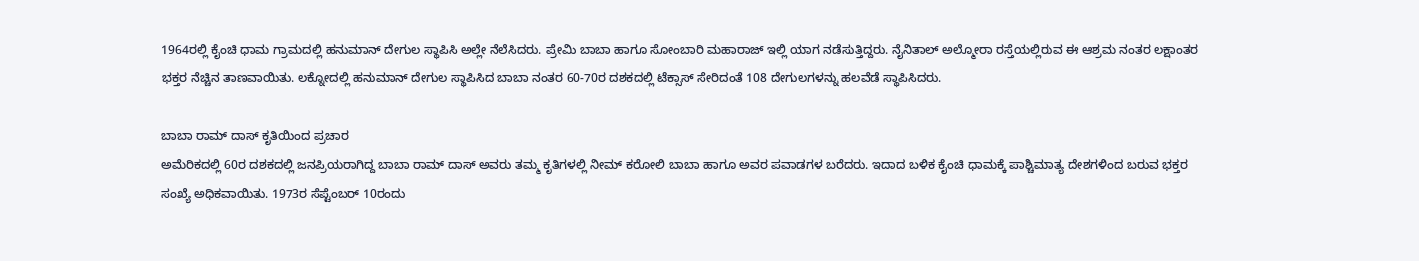1964ರಲ್ಲಿ ಕೈಂಚಿ ಧಾಮ ಗ್ರಾಮದಲ್ಲಿ ಹನುಮಾನ್ ದೇಗುಲ ಸ್ಥಾಪಿಸಿ ಅಲ್ಲೇ ನೆಲೆಸಿದರು. ಪ್ರೇಮಿ ಬಾಬಾ ಹಾಗೂ ಸೋಂಬಾರಿ ಮಹಾರಾಜ್ ಇಲ್ಲಿ ಯಾಗ ನಡೆಸುತ್ತಿದ್ದರು. ನೈನಿತಾಲ್ ಅಲ್ಮೋರಾ ರಸ್ತೆಯಲ್ಲಿರುವ ಈ ಆಶ್ರಮ ನಂತರ ಲಕ್ಷಾಂತರ ಭಕ್ತರ ನೆಚ್ಚಿನ ತಾಣವಾಯಿತು. ಲಕ್ನೋದಲ್ಲಿ ಹನುಮಾನ್ ದೇಗುಲ ಸ್ಥಾಪಿಸಿದ ಬಾಬಾ ನಂತರ 60-70ರ ದಶಕದಲ್ಲಿ ಟೆಕ್ಸಾಸ್ ಸೇರಿದಂತೆ 108 ದೇಗುಲಗಳನ್ನು ಹಲವೆಡೆ ಸ್ಥಾಪಿಸಿದರು.

ಬಾಬಾ ರಾಮ್ ದಾಸ್ ಕೃತಿಯಿಂದ ಪ್ರಚಾರ
ಅಮೆರಿಕದಲ್ಲಿ 60ರ ದಶಕದಲ್ಲಿ ಜನಪ್ರಿಯರಾಗಿದ್ದ ಬಾಬಾ ರಾಮ್ ದಾಸ್ ಅವರು ತಮ್ಮ ಕೃತಿಗಳಲ್ಲಿ ನೀಮ್ ಕರೋಲಿ ಬಾಬಾ ಹಾಗೂ ಅವರ ಪವಾಡಗಳ ಬರೆದರು. ಇದಾದ ಬಳಿಕ ಕೈಂಚಿ ಧಾಮಕ್ಕೆ ಪಾಶ್ಚಿಮಾತ್ಯ ದೇಶಗಳಿಂದ ಬರುವ ಭಕ್ತರ ಸಂಖ್ಯೆ ಅಧಿಕವಾಯಿತು. 1973ರ ಸೆಪ್ಟೆಂಬರ್ 10ರಂದು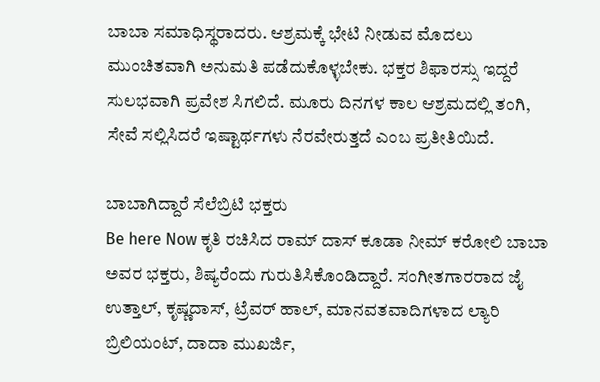ಬಾಬಾ ಸಮಾಧಿಸ್ಥರಾದರು. ಆಶ್ರಮಕ್ಕೆ ಭೇಟಿ ನೀಡುವ ಮೊದಲು ಮುಂಚಿತವಾಗಿ ಅನುಮತಿ ಪಡೆದುಕೊಳ್ಳಬೇಕು. ಭಕ್ತರ ಶಿಫಾರಸ್ಸು ಇದ್ದರೆ ಸುಲಭವಾಗಿ ಪ್ರವೇಶ ಸಿಗಲಿದೆ. ಮೂರು ದಿನಗಳ ಕಾಲ ಆಶ್ರಮದಲ್ಲಿ ತಂಗಿ, ಸೇವೆ ಸಲ್ಲಿಸಿದರೆ ಇಷ್ಟಾರ್ಥಗಳು ನೆರವೇರುತ್ತದೆ ಎಂಬ ಪ್ರತೀತಿಯಿದೆ.

ಬಾಬಾಗಿದ್ದಾರೆ ಸೆಲೆಬ್ರಿಟಿ ಭಕ್ತರು
Be here Now ಕೃತಿ ರಚಿಸಿದ ರಾಮ್ ದಾಸ್ ಕೂಡಾ ನೀಮ್ ಕರೋಲಿ ಬಾಬಾ ಅವರ ಭಕ್ತರು, ಶಿಷ್ಯರೆಂದು ಗುರುತಿಸಿಕೊಂಡಿದ್ದಾರೆ. ಸಂಗೀತಗಾರರಾದ ಜೈ ಉತ್ತಾಲ್, ಕೃಷ್ಣದಾಸ್, ಟ್ರೆವರ್ ಹಾಲ್, ಮಾನವತವಾದಿಗಳಾದ ಲ್ಯಾರಿ ಬ್ರಿಲಿಯಂಟ್, ದಾದಾ ಮುಖರ್ಜಿ,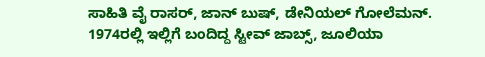ಸಾಹಿತಿ ವೈ ರಾಸರ್, ಜಾನ್ ಬುಷ್, ಡೇನಿಯಲ್ ಗೋಲೆಮನ್. 1974ರಲ್ಲಿ ಇಲ್ಲಿಗೆ ಬಂದಿದ್ದ ಸ್ಟೀವ್ ಜಾಬ್ಸ್, ಜೂಲಿಯಾ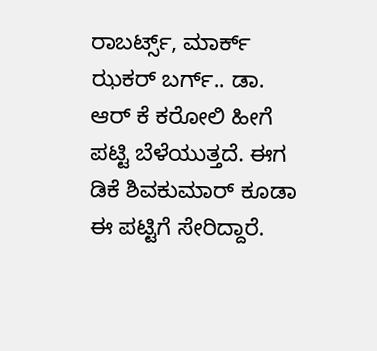ರಾಬರ್ಟ್ಸ್, ಮಾರ್ಕ್ ಝಕರ್ ಬರ್ಗ್.. ಡಾ. ಆರ್ ಕೆ ಕರೋಲಿ ಹೀಗೆ ಪಟ್ಟಿ ಬೆಳೆಯುತ್ತದೆ. ಈಗ ಡಿಕೆ ಶಿವಕುಮಾರ್ ಕೂಡಾ ಈ ಪಟ್ಟಿಗೆ ಸೇರಿದ್ದಾರೆ.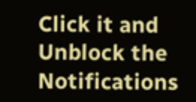Click it and Unblock the Notifications